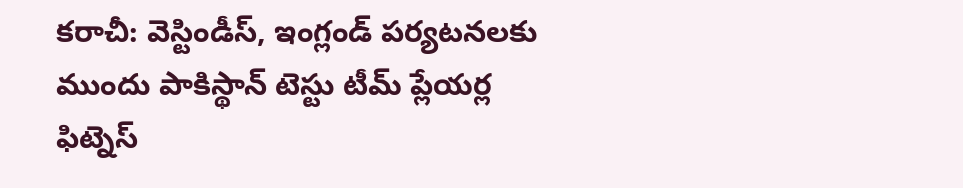కరాచీ: వెస్టిండీస్, ఇంగ్లండ్ పర్యటనలకు ముందు పాకిస్థాన్ టెస్టు టీమ్ ప్లేయర్ల ఫిట్నెస్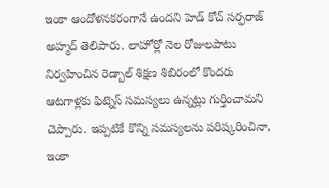ఇంకా ఆందోళనకరంగానే ఉందని హెడ్ కోచ్ సర్ఫరాజ్ అహ్మద్ తెలిపారు. లాహోర్లో నెల రోజులపాటు నిర్వహించిన రెడ్బాల్ శిక్షణ శిబిరంలో కొందరు ఆటగాళ్లకు ఫిట్నెస్ సమస్యలు ఉన్నట్లు గుర్తించామని చెప్పారు. ఇప్పటికే కొన్ని సమస్యలను పరిష్కరించినా, ఇంకా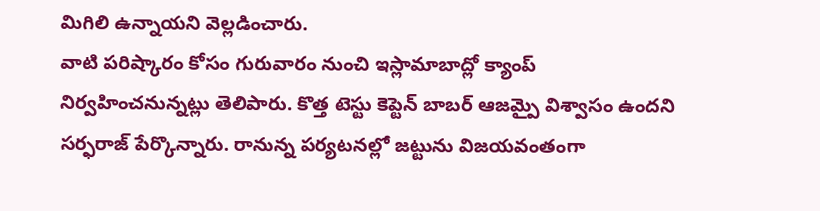మిగిలి ఉన్నాయని వెల్లడించారు.
వాటి పరిష్కారం కోసం గురువారం నుంచి ఇస్లామాబాద్లో క్యాంప్ నిర్వహించనున్నట్లు తెలిపారు. కొత్త టెస్టు కెప్టెన్ బాబర్ ఆజమ్పై విశ్వాసం ఉందని సర్ఫరాజ్ పేర్కొన్నారు. రానున్న పర్యటనల్లో జట్టును విజయవంతంగా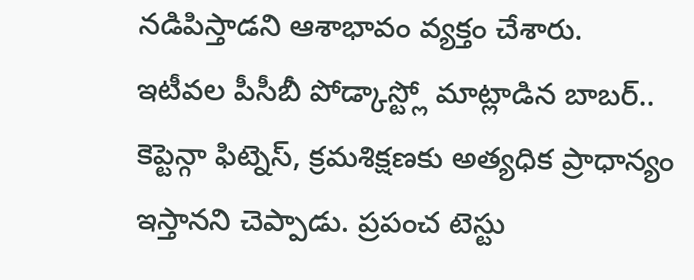నడిపిస్తాడని ఆశాభావం వ్యక్తం చేశారు.
ఇటీవల పీసీబీ పోడ్కాస్ట్లో మాట్లాడిన బాబర్.. కెప్టెన్గా ఫిట్నెస్, క్రమశిక్షణకు అత్యధిక ప్రాధాన్యం ఇస్తానని చెప్పాడు. ప్రపంచ టెస్టు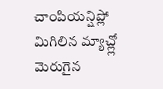చాంపియన్షిప్లో మిగిలిన మ్యాచ్ల్లో మెరుగైన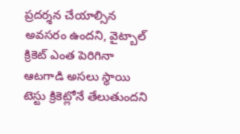ప్రదర్శన చేయాల్సిన అవసరం ఉందని, వైట్బాల్ క్రికెట్ ఎంత పెరిగినా ఆటగాడి అసలు స్థాయి టెస్టు క్రికెట్లోనే తేలుతుందని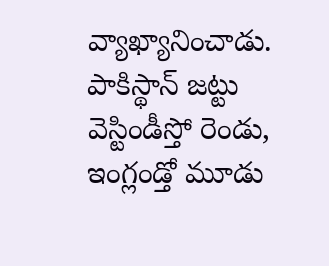వ్యాఖ్యానించాడు. పాకిస్థాన్ జట్టు వెస్టిండీస్తో రెండు, ఇంగ్లండ్తో మూడు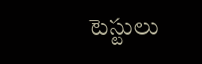టెస్టులు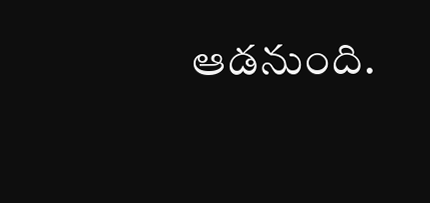ఆడనుంది.